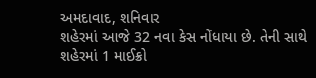અમદાવાદ, શનિવાર
શહેરમાં આજે 32 નવા કેસ નોંધાયા છે. તેની સાથે શહેરમાં 1 માઈક્રો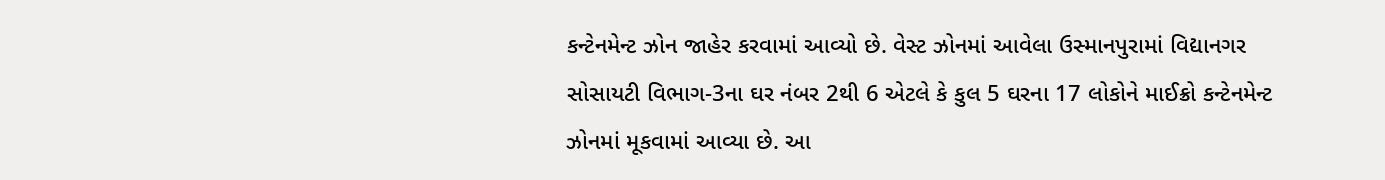કન્ટેનમેન્ટ ઝોન જાહેર કરવામાં આવ્યો છે. વેસ્ટ ઝોનમાં આવેલા ઉસ્માનપુરામાં વિદ્યાનગર સોસાયટી વિભાગ-3ના ઘર નંબર 2થી 6 એટલે કે કુલ 5 ઘરના 17 લોકોને માઈક્રો કન્ટેનમેન્ટ ઝોનમાં મૂકવામાં આવ્યા છે. આ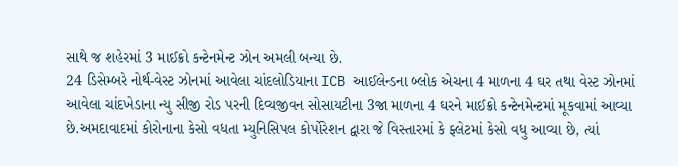સાથે જ શહેરમાં 3 માઈક્રો કન્ટેનમેન્ટ ઝોન અમલી બન્યા છે.
24 ડિસેમ્બરે નોર્થ-વેસ્ટ ઝોનમાં આવેલા ચાંદલોડિયાના ICB આઈલેન્ડના બ્લોક એચના 4 માળના 4 ઘર તથા વેસ્ટ ઝોનમાં આવેલા ચાંદખેડાના ન્યુ સીજી રોડ પરની દિવ્યજીવન સોસાયટીના 3જા માળના 4 ઘરને માઈક્રો કન્ટેનમેન્ટમાં મૂકવામાં આવ્યા છે.અમદાવાદમાં કોરોનાના કેસો વધતા મ્યુનિસિપલ કોર્પોરેશન દ્વારા જે વિસ્તારમાં કે ફ્લેટમાં કેસો વધુ આવ્યા છે, ત્યાં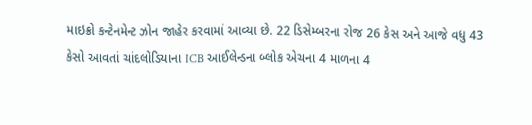માઇક્રો કન્ટેનમેન્ટ ઝોન જાહેર કરવામાં આવ્યા છે. 22 ડિસેમ્બરના રોજ 26 કેસ અને આજે વધુ 43 કેસો આવતાં ચાંદલોડિયાના ICB આઈલેન્ડના બ્લોક એચના 4 માળના 4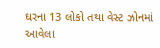ઘરના 13 લોકો તથા વેસ્ટ ઝોનમાં આવેલા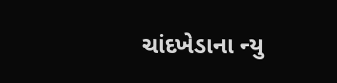ચાંદખેડાના ન્યુ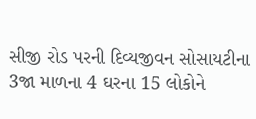સીજી રોડ પરની દિવ્યજીવન સોસાયટીના 3જા માળના 4 ઘરના 15 લોકોને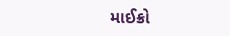માઈક્રો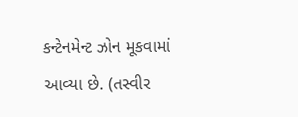કન્ટેનમેન્ટ ઝોન મૂકવામાં આવ્યા છે. (તસ્વીર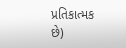પ્રતિકાત્મક છે)